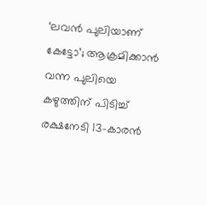‘ലവൻ പുലിയാണ് കേട്ടോ’; ആക്രമിക്കാൻ വന്ന പുലിയെ കഴുത്തിന് പിടിച്ച് രക്ഷനേടി 13-കാരൻ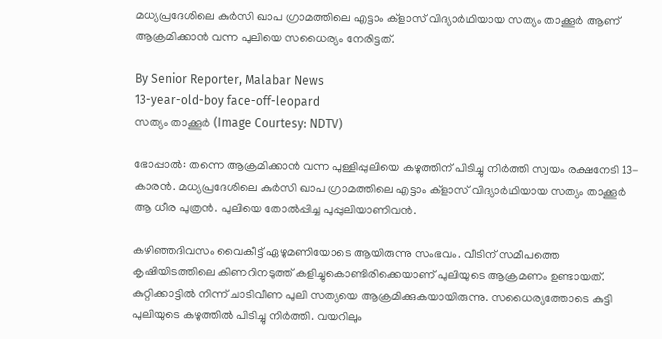മധ്യപ്രദേശിലെ കുർസി ഖാപ ഗ്രാമത്തിലെ എട്ടാം ക്ളാസ് വിദ്യാർഥിയായ സത്യം താക്കൂർ ആണ് ആക്രമിക്കാൻ വന്ന പുലിയെ സധൈര്യം നേരിട്ടത്.

By Senior Reporter, Malabar News
13-year-old-boy face-off-leopard
സത്യം താക്കൂർ (Image Courtesy: NDTV)

ഭോപ്പാൽ: തന്നെ ആക്രമിക്കാൻ വന്ന പുള്ളിപ്പുലിയെ കഴുത്തിന് പിടിച്ചു നിർത്തി സ്വയം രക്ഷനേടി 13-കാരൻ. മധ്യപ്രദേശിലെ കുർസി ഖാപ ഗ്രാമത്തിലെ എട്ടാം ക്ളാസ് വിദ്യാർഥിയായ സത്യം താക്കൂർ ആ ധീര പുത്രൻ. പുലിയെ തോൽപ്പിച്ച പുപ്പുലിയാണിവൻ.

കഴിഞ്ഞദിവസം വൈകീട്ട് ഏഴുമണിയോടെ ആയിരുന്നു സംഭവം. വീടിന് സമീപത്തെ കൃഷിയിടത്തിലെ കിണറിനടുത്ത് കളിച്ചുകൊണ്ടിരിക്കെയാണ് പുലിയുടെ ആക്രമണം ഉണ്ടായത്. കുറ്റിക്കാട്ടിൽ നിന്ന് ചാടിവീണ പുലി സത്യയെ ആക്രമിക്കുകയായിരുന്നു. സധൈര്യത്തോടെ കുട്ടി പുലിയുടെ കഴുത്തിൽ പിടിച്ചു നിർത്തി. വയറിലും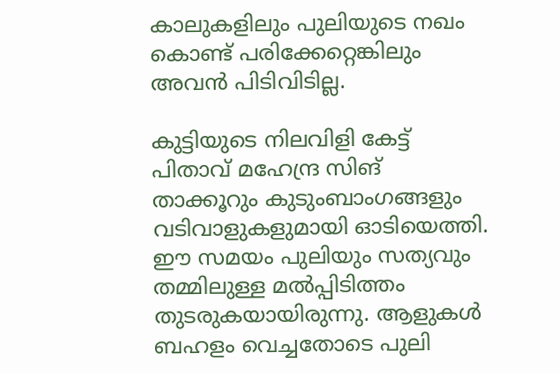കാലുകളിലും പുലിയുടെ നഖം കൊണ്ട് പരിക്കേറ്റെങ്കിലും അവൻ പിടിവിടില്ല.

കുട്ടിയുടെ നിലവിളി കേട്ട് പിതാവ് മഹേന്ദ്ര സിങ് താക്കൂറും കുടുംബാംഗങ്ങളും വടിവാളുകളുമായി ഓടിയെത്തി. ഈ സമയം പുലിയും സത്യവും തമ്മിലുള്ള മൽപ്പിടിത്തം തുടരുകയായിരുന്നു. ആളുകൾ ബഹളം വെച്ചതോടെ പുലി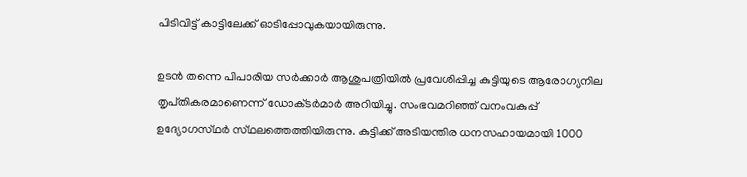പിടിവിട്ട് കാട്ടിലേക്ക് ഓടിപ്പോവുകയായിരുന്നു.

ഉടൻ തന്നെ പിപാരിയ സർക്കാർ ആശുപത്രിയിൽ പ്രവേശിപ്പിച്ച കുട്ടിയുടെ ആരോഗ്യനില തൃപ്‌തികരമാണെന്ന് ഡോക്‌ടർമാർ അറിയിച്ചു. സംഭവമറിഞ്ഞ് വനംവകുപ്പ് ഉദ്യോഗസ്‌ഥർ സ്‌ഥലത്തെത്തിയിരുന്നു. കുട്ടിക്ക് അടിയന്തിര ധനസഹായമായി 1000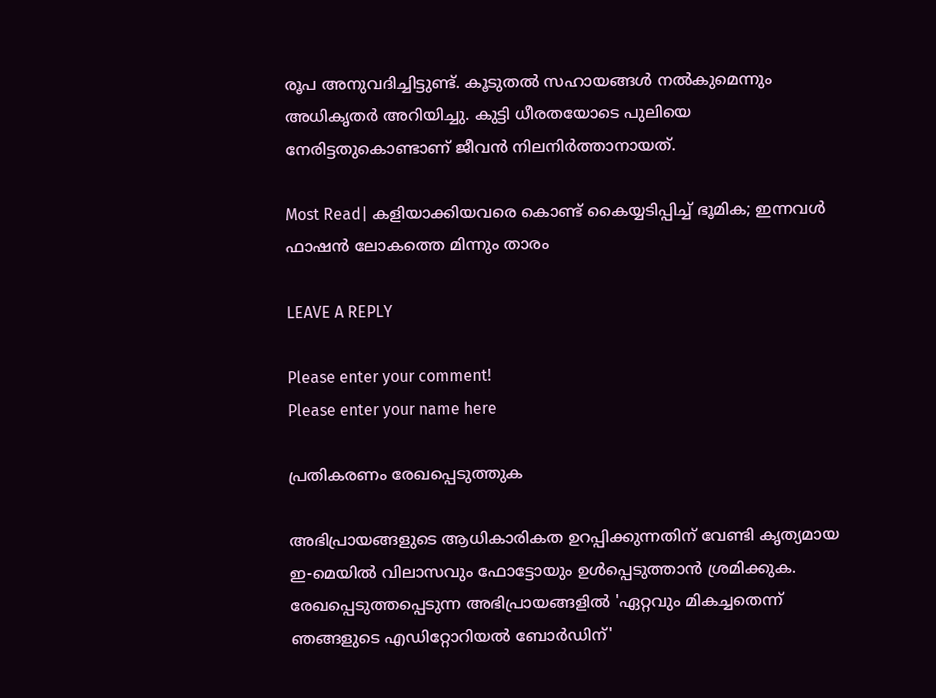രൂപ അനുവദിച്ചിട്ടുണ്ട്. കൂടുതൽ സഹായങ്ങൾ നൽകുമെന്നും അധികൃതർ അറിയിച്ചു. കുട്ടി ധീരതയോടെ പുലിയെ നേരിട്ടതുകൊണ്ടാണ് ജീവൻ നിലനിർത്താനായത്.

Most Read| കളിയാക്കിയവരെ കൊണ്ട് കൈയ്യടിപ്പിച്ച് ഭൂമിക; ഇന്നവൾ ഫാഷൻ ലോകത്തെ മിന്നും താരം

LEAVE A REPLY

Please enter your comment!
Please enter your name here

പ്രതികരണം രേഖപ്പെടുത്തുക

അഭിപ്രായങ്ങളുടെ ആധികാരികത ഉറപ്പിക്കുന്നതിന് വേണ്ടി കൃത്യമായ ഇ-മെയിൽ വിലാസവും ഫോട്ടോയും ഉൾപ്പെടുത്താൻ ശ്രമിക്കുക. രേഖപ്പെടുത്തപ്പെടുന്ന അഭിപ്രായങ്ങളിൽ 'ഏറ്റവും മികച്ചതെന്ന് ഞങ്ങളുടെ എഡിറ്റോറിയൽ ബോർഡിന്'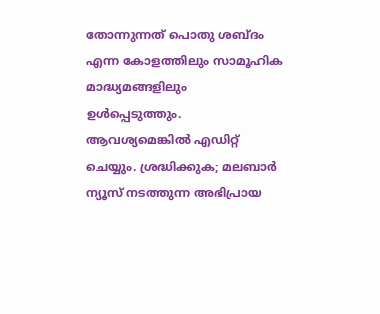തോന്നുന്നത് പൊതു ശബ്‌ദം എന്ന കോളത്തിലും സാമൂഹിക മാദ്ധ്യമങ്ങളിലും ഉൾപ്പെടുത്തും. ആവശ്യമെങ്കിൽ എഡിറ്റ് ചെയ്യും. ശ്രദ്ധിക്കുക; മലബാർ ന്യൂസ് നടത്തുന്ന അഭിപ്രായ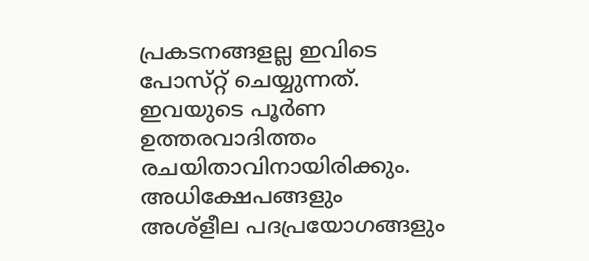പ്രകടനങ്ങളല്ല ഇവിടെ പോസ്‌റ്റ് ചെയ്യുന്നത്. ഇവയുടെ പൂർണ ഉത്തരവാദിത്തം രചയിതാവിനായിരിക്കും. അധിക്ഷേപങ്ങളും അശ്‌ളീല പദപ്രയോഗങ്ങളും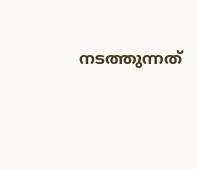നടത്തുന്നത്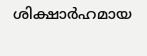ശിക്ഷാർഹമായ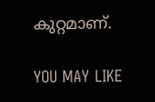കുറ്റമാണ്.

YOU MAY LIKE